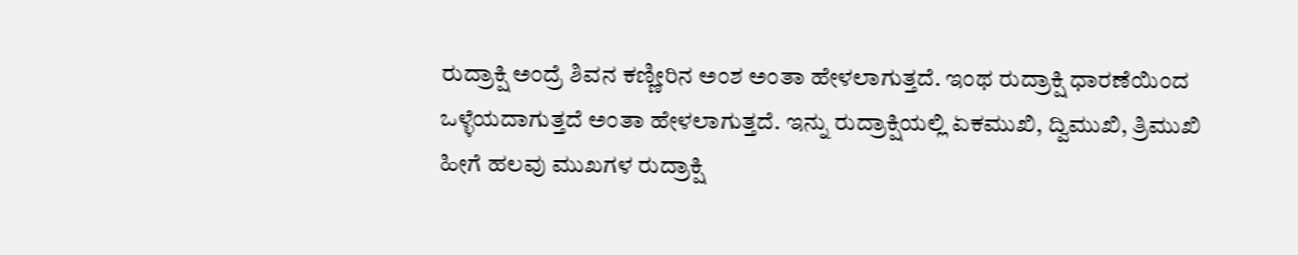ರುದ್ರಾಕ್ಷಿ ಅಂದ್ರೆ ಶಿವನ ಕಣ್ಣೀರಿನ ಅಂಶ ಅಂತಾ ಹೇಳಲಾಗುತ್ತದೆ. ಇಂಥ ರುದ್ರಾಕ್ಷಿ ಧಾರಣೆಯಿಂದ ಒಳ್ಳೆಯದಾಗುತ್ತದೆ ಅಂತಾ ಹೇಳಲಾಗುತ್ತದೆ. ಇನ್ನು ರುದ್ರಾಕ್ಷಿಯಲ್ಲಿ ಏಕಮುಖಿ, ದ್ವಿಮುಖಿ, ತ್ರಿಮುಖಿ ಹೀಗೆ ಹಲವು ಮುಖಗಳ ರುದ್ರಾಕ್ಷಿ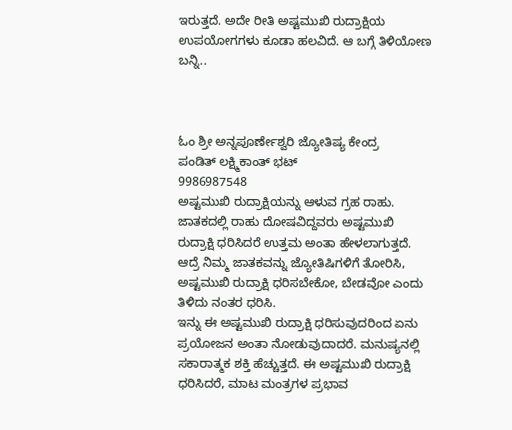ಇರುತ್ತದೆ. ಅದೇ ರೀತಿ ಅಷ್ಟಮುಖಿ ರುದ್ರಾಕ್ಷಿಯ ಉಪಯೋಗಗಳು ಕೂಡಾ ಹಲವಿದೆ. ಆ ಬಗ್ಗೆ ತಿಳಿಯೋಣ ಬನ್ನಿ..



ಓಂ ಶ್ರೀ ಅನ್ನಪೂರ್ಣೇಶ್ವರಿ ಜ್ಯೋತಿಷ್ಯ ಕೇಂದ್ರ
ಪಂಡಿತ್ ಲಕ್ಷ್ಮಿಕಾಂತ್ ಭಟ್
9986987548
ಅಷ್ಟಮುಖಿ ರುದ್ರಾಕ್ಷಿಯನ್ನು ಆಳುವ ಗ್ರಹ ರಾಹು. ಜಾತಕದಲ್ಲಿ ರಾಹು ದೋಷವಿದ್ದವರು ಅಷ್ಟಮುಖಿ ರುದ್ರಾಕ್ಷಿ ಧರಿಸಿದರೆ ಉತ್ತಮ ಅಂತಾ ಹೇಳಲಾಗುತ್ತದೆ. ಆದ್ರೆ ನಿಮ್ಮ ಜಾತಕವನ್ನು ಜ್ಯೋತಿಷಿಗಳಿಗೆ ತೋರಿಸಿ, ಅಷ್ಟಮುಖಿ ರುದ್ರಾಕ್ಷಿ ಧರಿಸಬೇಕೋ, ಬೇಡವೋ ಎಂದು ತಿಳಿದು ನಂತರ ಧರಿಸಿ.
ಇನ್ನು ಈ ಅಷ್ಟಮುಖಿ ರುದ್ರಾಕ್ಷಿ ಧರಿಸುವುದರಿಂದ ಏನು ಪ್ರಯೋಜನ ಅಂತಾ ನೋಡುವುದಾದರೆ. ಮನುಷ್ಯನಲ್ಲಿ ಸಕಾರಾತ್ಮಕ ಶಕ್ತಿ ಹೆಚ್ಚುತ್ತದೆ. ಈ ಅಷ್ಟಮುಖಿ ರುದ್ರಾಕ್ಷಿ ಧರಿಸಿದರೆ, ಮಾಟ ಮಂತ್ರಗಳ ಪ್ರಭಾವ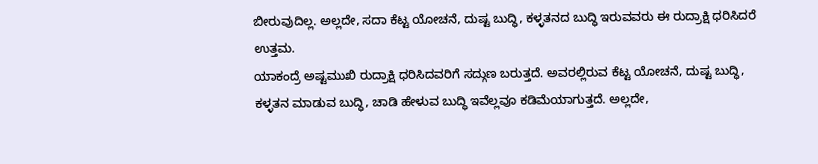ಬೀರುವುದಿಲ್ಲ. ಅಲ್ಲದೇ, ಸದಾ ಕೆಟ್ಟ ಯೋಚನೆ, ದುಷ್ಟ ಬುದ್ಧಿ, ಕಳ್ಳತನದ ಬುದ್ಧಿ ಇರುವವರು ಈ ರುದ್ರಾಕ್ಷಿ ಧರಿಸಿದರೆ ಉತ್ತಮ.
ಯಾಕಂದ್ರೆ ಅಷ್ಟಮುಖಿ ರುದ್ರಾಕ್ಷಿ ಧರಿಸಿದವರಿಗೆ ಸದ್ಗುಣ ಬರುತ್ತದೆ. ಅವರಲ್ಲಿರುವ ಕೆಟ್ಟ ಯೋಚನೆ, ದುಷ್ಟ ಬುದ್ಧಿ, ಕಳ್ಳತನ ಮಾಡುವ ಬುದ್ಧಿ, ಚಾಡಿ ಹೇಳುವ ಬುದ್ಧಿ ಇವೆಲ್ಲವೂ ಕಡಿಮೆಯಾಗುತ್ತದೆ. ಅಲ್ಲದೇ,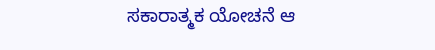ಸಕಾರಾತ್ಮಕ ಯೋಚನೆ ಆ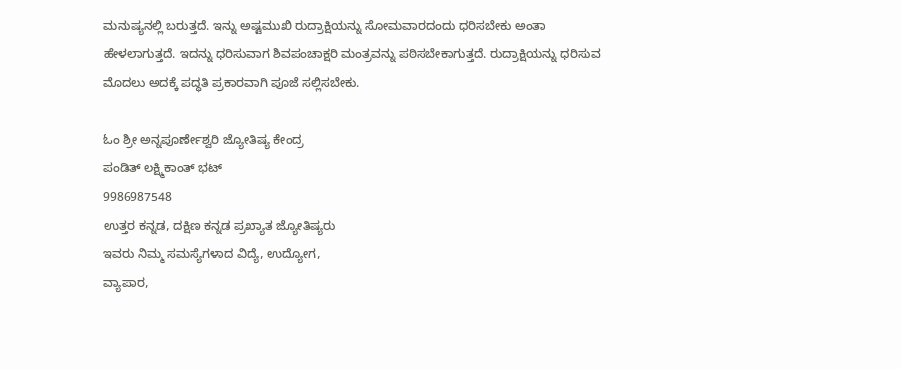ಮನುಷ್ಯನಲ್ಲಿ ಬರುತ್ತದೆ. ಇನ್ನು ಅಷ್ಟಮುಖಿ ರುದ್ರಾಕ್ಷಿಯನ್ನು ಸೋಮವಾರದಂದು ಧರಿಸಬೇಕು ಅಂತಾ ಹೇಳಲಾಗುತ್ತದೆ. ಇದನ್ನು ಧರಿಸುವಾಗ ಶಿವಪಂಚಾಕ್ಷರಿ ಮಂತ್ರವನ್ನು ಪಠಿಸಬೇಕಾಗುತ್ತದೆ. ರುದ್ರಾಕ್ಷಿಯನ್ನು ಧರಿಸುವ ಮೊದಲು ಅದಕ್ಕೆ ಪದ್ಧತಿ ಪ್ರಕಾರವಾಗಿ ಪೂಜೆ ಸಲ್ಲಿಸಬೇಕು.

ಓಂ ಶ್ರೀ ಅನ್ನಪೂರ್ಣೇಶ್ವರಿ ಜ್ಯೋತಿಷ್ಯ ಕೇಂದ್ರ
ಪಂಡಿತ್ ಲಕ್ಷ್ಮಿಕಾಂತ್ ಭಟ್
9986987548
ಉತ್ತರ ಕನ್ನಡ, ದಕ್ಷಿಣ ಕನ್ನಡ ಪ್ರಖ್ಯಾತ ಜ್ಯೋತಿಷ್ಯರು
ಇವರು ನಿಮ್ಮ ಸಮಸ್ಯೆಗಳಾದ ವಿದ್ಯೆ, ಉದ್ಯೋಗ,
ವ್ಯಾಪಾರ,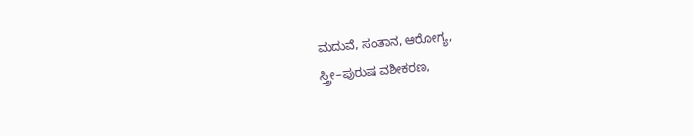ಮದುವೆ, ಸಂತಾನ, ಆರೋಗ್ಯ,
ಸ್ತ್ರೀ–ಪುರುಷ ವಶೀಕರಣ,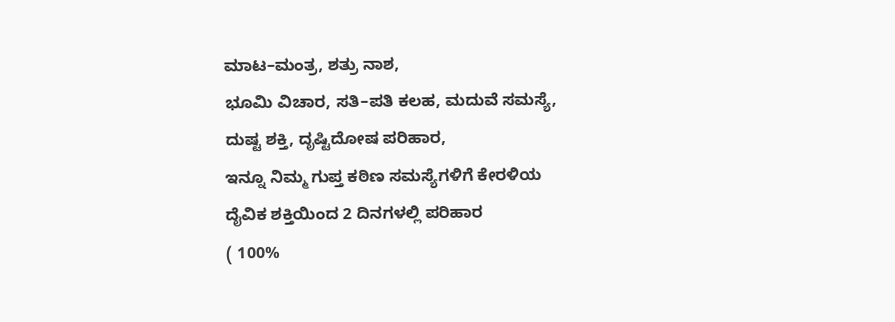ಮಾಟ–ಮಂತ್ರ, ಶತ್ರು ನಾಶ,
ಭೂಮಿ ವಿಚಾರ, ಸತಿ–ಪತಿ ಕಲಹ, ಮದುವೆ ಸಮಸ್ಯೆ,
ದುಷ್ಟ ಶಕ್ತಿ, ದೃಷ್ಟಿದೋಷ ಪರಿಹಾರ,
ಇನ್ನೂ ನಿಮ್ಮ ಗುಪ್ತ ಕಠಿಣ ಸಮಸ್ಯೆಗಳಿಗೆ ಕೇರಳಿಯ
ದೈವಿಕ ಶಕ್ತಿಯಿಂದ 2 ದಿನಗಳಲ್ಲಿ ಪರಿಹಾರ
( 100%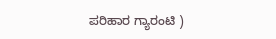ಪರಿಹಾರ ಗ್ಯಾರಂಟಿ )